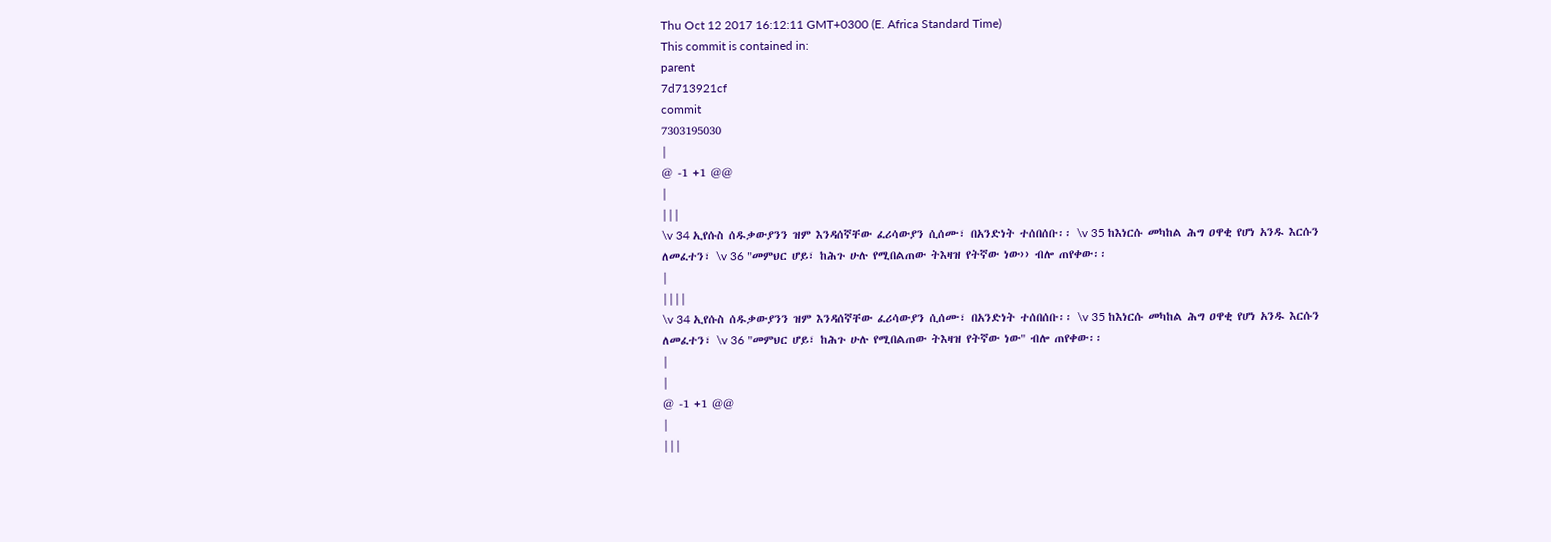Thu Oct 12 2017 16:12:11 GMT+0300 (E. Africa Standard Time)
This commit is contained in:
parent
7d713921cf
commit
7303195030
|
@ -1 +1 @@
|
|||
\v 34 ኢየሱስ ሰዱቃውያንን ዝም እንዳሰኛቸው ፈሪሳውያን ሲሰሙ፣ በአንድነት ተሰበሰቡ፡፡ \v 35 ከእነርሱ መካከል ሕግ ዐዋቂ የሆነ አንዱ እርሱን ለመፈተን፣ \v 36 "መምህር ሆይ፣ ከሕጉ ሁሉ የሚበልጠው ትእዛዝ የትኛው ነው›› ብሎ ጠየቀው፡፡
|
||||
\v 34 ኢየሱስ ሰዱቃውያንን ዝም እንዳሰኛቸው ፈሪሳውያን ሲሰሙ፣ በአንድነት ተሰበሰቡ፡፡ \v 35 ከእነርሱ መካከል ሕግ ዐዋቂ የሆነ አንዱ እርሱን ለመፈተን፣ \v 36 "መምህር ሆይ፣ ከሕጉ ሁሉ የሚበልጠው ትእዛዝ የትኛው ነው" ብሎ ጠየቀው፡፡
|
|
@ -1 +1 @@
|
|||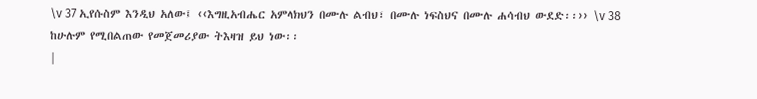\v 37 ኢየሱስም እንዲህ አለው፤ ‹‹እግዚአብሔር አምላክህን በሙሉ ልብህ፣ በሙሉ ነፍስህና በሙሉ ሐሳብህ ውደድ፡፡›› \v 38 ከሁሉም የሚበልጠው የመጀመሪያው ትእዛዝ ይህ ነው፡፡
|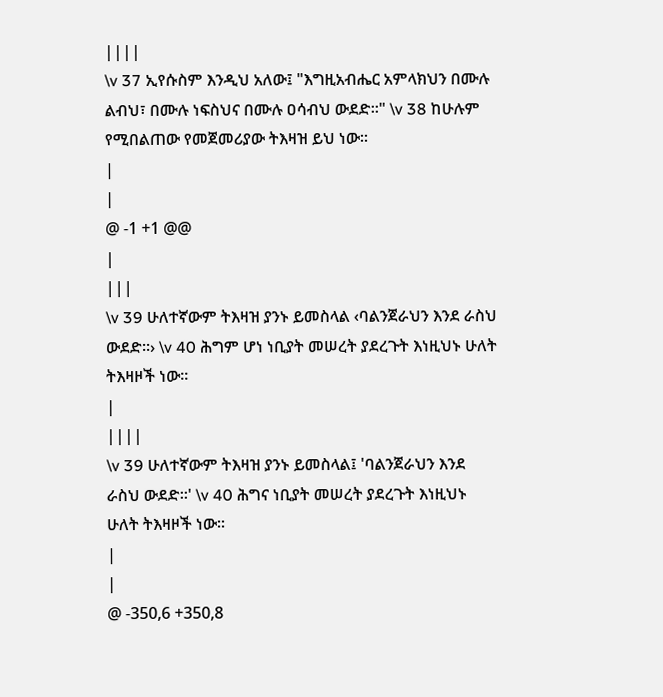||||
\v 37 ኢየሱስም እንዲህ አለው፤ "እግዚአብሔር አምላክህን በሙሉ ልብህ፣ በሙሉ ነፍስህና በሙሉ ዐሳብህ ውደድ፡፡" \v 38 ከሁሉም የሚበልጠው የመጀመሪያው ትእዛዝ ይህ ነው፡፡
|
|
@ -1 +1 @@
|
|||
\v 39 ሁለተኛውም ትእዛዝ ያንኑ ይመስላል ‹ባልንጀራህን እንደ ራስህ ውደድ፡፡› \v 40 ሕግም ሆነ ነቢያት መሠረት ያደረጉት እነዚህኑ ሁለት ትእዛዞች ነው፡፡
|
||||
\v 39 ሁለተኛውም ትእዛዝ ያንኑ ይመስላል፤ 'ባልንጀራህን እንደ ራስህ ውደድ፡፡' \v 40 ሕግና ነቢያት መሠረት ያደረጉት እነዚህኑ ሁለት ትእዛዞች ነው፡፡
|
|
@ -350,6 +350,8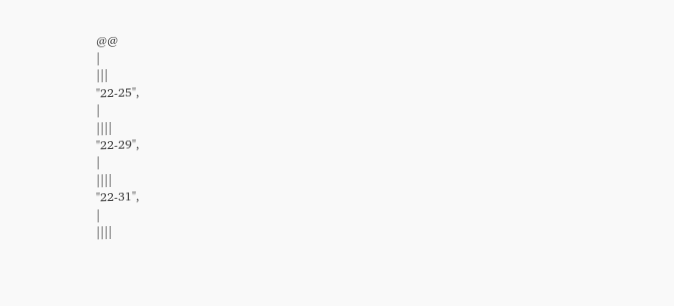@@
|
|||
"22-25",
|
||||
"22-29",
|
||||
"22-31",
|
||||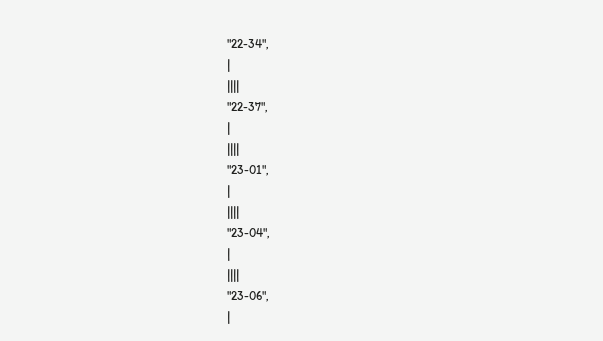"22-34",
|
||||
"22-37",
|
||||
"23-01",
|
||||
"23-04",
|
||||
"23-06",
|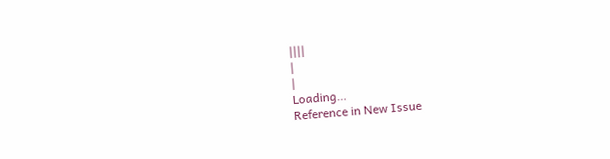||||
|
|
Loading…
Reference in New Issue